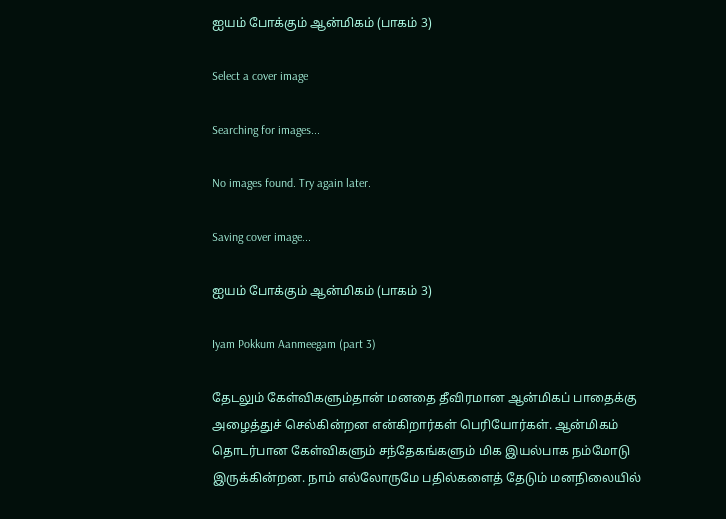ஐயம் போக்கும் ஆன்மிகம் (பாகம் 3)

Select a cover image

Searching for images...

No images found. Try again later.

Saving cover image...

ஐயம் போக்கும் ஆன்மிகம் (பாகம் 3)

Iyam Pokkum Aanmeegam (part 3)

தேடலும் கேள்விகளும்தான் மனதை தீவிரமான ஆன்மிகப் பாதைக்கு அழைத்துச் செல்கின்றன என்கிறார்கள் பெரியோர்கள். ஆன்மிகம் தொடர்பான கேள்விகளும் சந்தேகங்களும் மிக இயல்பாக நம்மோடு இருக்கின்றன. நாம் எல்லோருமே பதில்களைத் தேடும் மனநிலையில்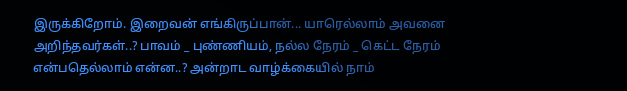இருக்கிறோம். இறைவன் எங்கிருப்பான்... யாரெல்லாம் அவனை அறிந்தவர்கள்..? பாவம் _ புண்ணியம், நல்ல நேரம் _ கெட்ட நேரம் என்பதெல்லாம் என்ன..? அன்றாட வாழ்க்கையில் நாம்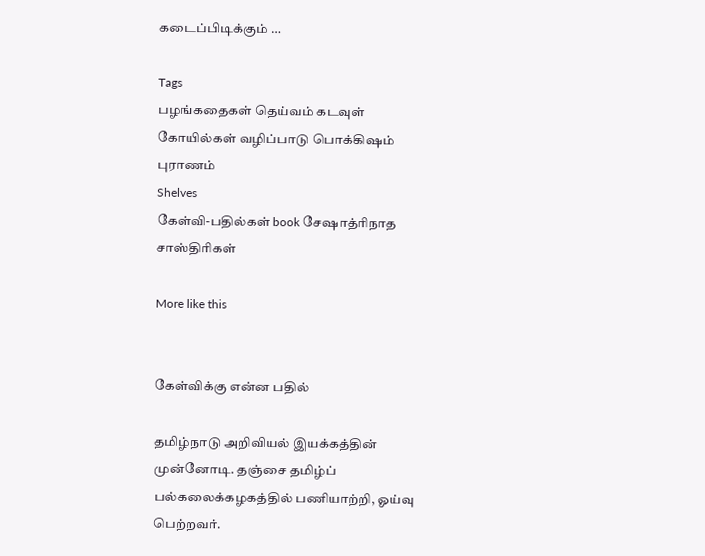கடைப்பிடிக்கும் …

Tags
பழங்கதைகள் தெய்வம் கடவுள் கோயில்கள் வழிப்பாடு பொக்கிஷம் புராணம்
Shelves
கேள்வி-பதில்கள் book சேஷாத்ரிநாத சாஸ்திரிகள்

More like this


கேள்விக்கு என்ன பதில்

தமிழ்நாடு அறிவியல் இயக்கத்தின் முன்னோடி. தஞ்சை தமிழ்ப் பல்கலைக்கழகத்தில் பணியாற்றி, ஓய்வு பெற்றவர்.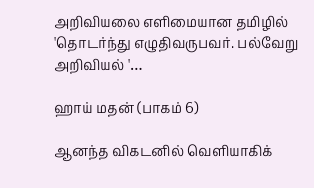அறிவியலை எளிமையான தமிழில் 'தொடர்ந்து எழுதிவருபவர். பல்வேறு அறிவியல் '…

ஹாய் மதன் (பாகம் 6)

ஆனந்த விகடனில் வெளியாகிக்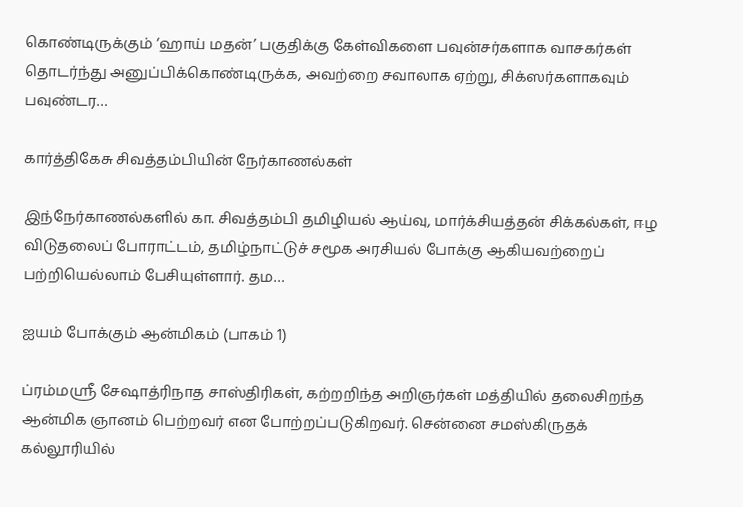கொண்டிருக்கும் ‘ஹாய் மதன்’ பகுதிக்கு கேள்விகளை பவுன்சர்களாக வாசகர்கள் தொடர்ந்து அனுப்பிக்கொண்டிருக்க, அவற்றை சவாலாக ஏற்று, சிக்ஸர்களாகவும் பவுண்டர…

கார்த்திகேசு சிவத்தம்பியின் நேர்காணல்கள்

இந்நேர்காணல்களில் கா. சிவத்தம்பி தமிழியல் ஆய்வு, மார்க்சியத்தன் சிக்கல்கள், ஈழ விடுதலைப் போராட்டம், தமிழ்நாட்டுச் சமூக அரசியல் போக்கு ஆகியவற்றைப் பற்றியெல்லாம் பேசியுள்ளார். தம…

ஐயம் போக்கும் ஆன்மிகம் (பாகம் 1)

ப்ரம்மஸ்ரீ சேஷாத்ரிநாத சாஸ்திரிகள், கற்றறிந்த அறிஞர்கள் மத்தியில் தலைசிறந்த ஆன்மிக ஞானம் பெற்றவர் என போற்றப்படுகிறவர். சென்னை சமஸ்கிருதக் கல்லூரியில்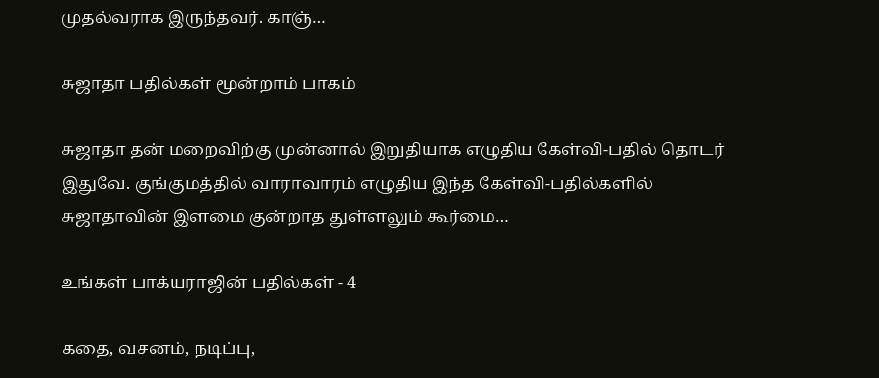முதல்வராக இருந்தவர். காஞ்…

சுஜாதா பதில்கள் மூன்றாம் பாகம்

சுஜாதா தன் மறைவிற்கு முன்னால் இறுதியாக எழுதிய கேள்வி-பதில் தொடர் இதுவே. குங்குமத்தில் வாராவாரம் எழுதிய இந்த கேள்வி-பதில்களில் சுஜாதாவின் இளமை குன்றாத துள்ளலும் கூர்மை…

உங்கள் பாக்யராஜின் பதில்கள் - 4

கதை, வசனம், நடிப்பு,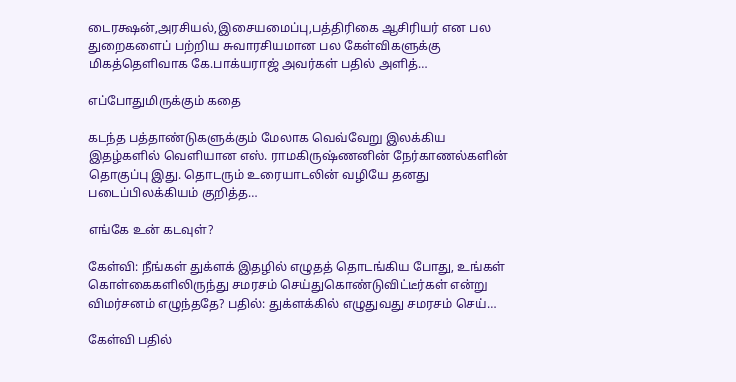டைரக்ஷன்,அரசியல்,இசையமைப்பு,பத்திரிகை ஆசிரியர் என பல துறைகளைப் பற்றிய சுவாரசியமான பல கேள்விகளுக்கு மிகத்தெளிவாக கே.பாக்யராஜ் அவர்கள் பதில் அளித்…

எப்போதுமிருக்கும் கதை

கடந்த பத்தாண்டுகளுக்கும் மேலாக வெவ்வேறு இலக்கிய இதழ்களில் வெளியான எஸ். ராமகிருஷ்ணனின் நேர்காணல்களின் தொகுப்பு இது. தொடரும் உரையாடலின் வழியே தனது படைப்பிலக்கியம் குறித்த…

எங்கே உன் கடவுள்?

கேள்வி: நீங்கள் துக்ளக் இதழில் எழுதத் தொடங்கிய போது, உங்கள் கொள்கைகளிலிருந்து சமரசம் செய்துகொண்டுவிட்டீர்கள் என்று விமர்சனம் எழுந்ததே? பதில்: துக்ளக்கில் எழுதுவது சமரசம் செய்…

கேள்வி பதில்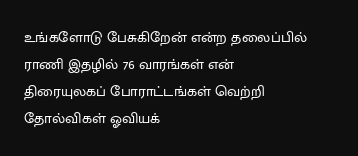உங்களோடு பேசுகிறேன் என்ற தலைப்பில் ராணி இதழில் 76 வாரங்கள் என் திரையுலகப் போராட்டங்கள் வெற்றி தோல்விகள் ஓவியக்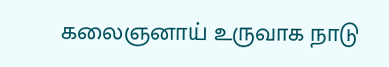கலைஞனாய் உருவாக நாடு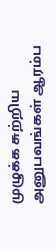முழுக்க சுற்றிய அனுபவங்கள் ஆரம்ப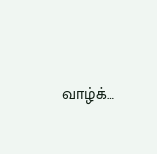வாழ்க்…